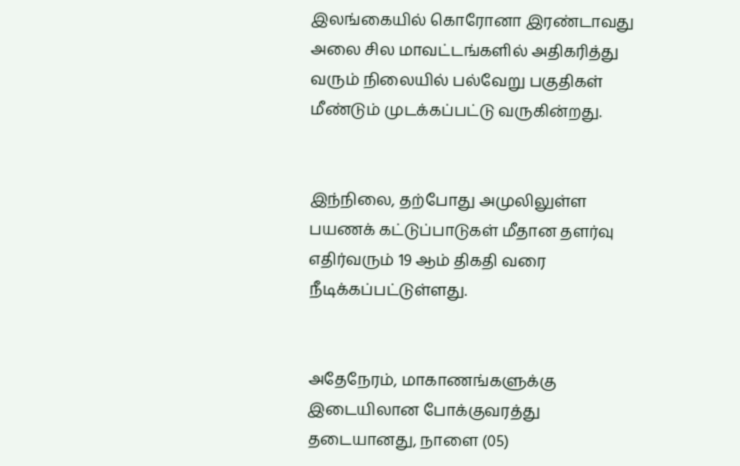இலங்கையில் கொரோனா இரண்டாவது அலை சில மாவட்டங்களில் அதிகரித்து வரும் நிலையில் பல்வேறு பகுதிகள் மீண்டும் முடக்கப்பட்டு வருகின்றது.


இந்நிலை, தற்போது அமுலிலுள்ள பயணக் கட்டுப்பாடுகள் மீதான தளர்வு எதிர்வரும் 19 ஆம் திகதி வரை நீடிக்கப்பட்டுள்ளது.


அதேநேரம், மாகாணங்களுக்கு இடையிலான போக்குவரத்து தடையானது, நாளை (05)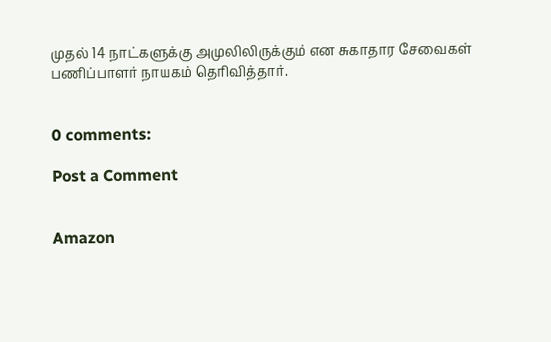முதல் 14 நாட்களுக்கு அமுலிலிருக்கும் என சுகாதார சேவைகள் பணிப்பாளர் நாயகம் தெரிவித்தார்.


0 comments:

Post a Comment


Amazon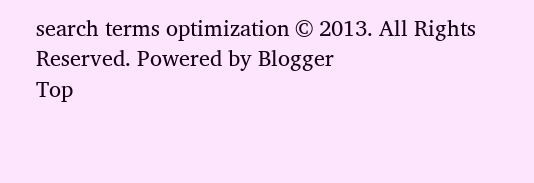search terms optimization © 2013. All Rights Reserved. Powered by Blogger
Top